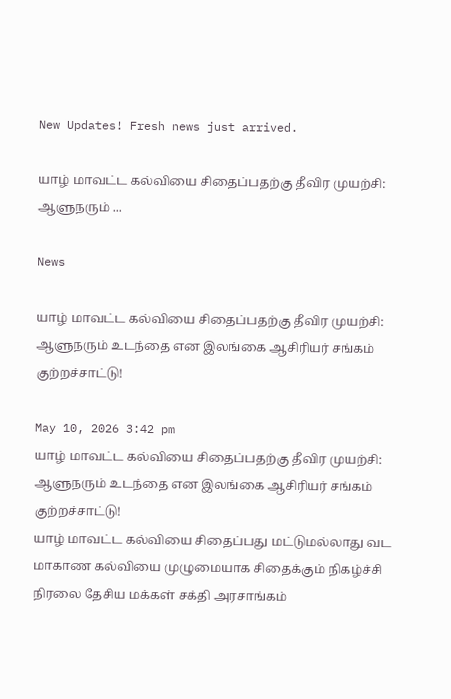New Updates! Fresh news just arrived.

யாழ் மாவட்ட கல்வியை சிதைப்பதற்கு தீவிர முயற்சி: ஆளுநரும் ...

News

யாழ் மாவட்ட கல்வியை சிதைப்பதற்கு தீவிர முயற்சி: ஆளுநரும் உடந்தை என இலங்கை ஆசிரியர் சங்கம் குற்றச்சாட்டு!

May 10, 2026 3:42 pm
யாழ் மாவட்ட கல்வியை சிதைப்பதற்கு தீவிர முயற்சி: ஆளுநரும் உடந்தை என இலங்கை ஆசிரியர் சங்கம் குற்றச்சாட்டு!
யாழ் மாவட்ட கல்வியை சிதைப்பது மட்டுமல்லாது வட மாகாண கல்வியை முழுமையாக சிதைக்கும் நிகழ்ச்சி நிரலை தேசிய மக்கள் சக்தி அரசாங்கம்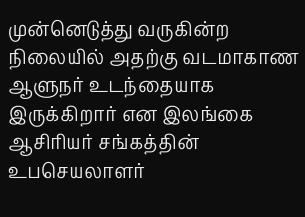முன்னெடுத்து வருகின்ற நிலையில் அதற்கு வடமாகாண ஆளுநர் உடந்தையாக இருக்கிறார் என இலங்கை ஆசிரியர் சங்கத்தின் உபசெயலாளர்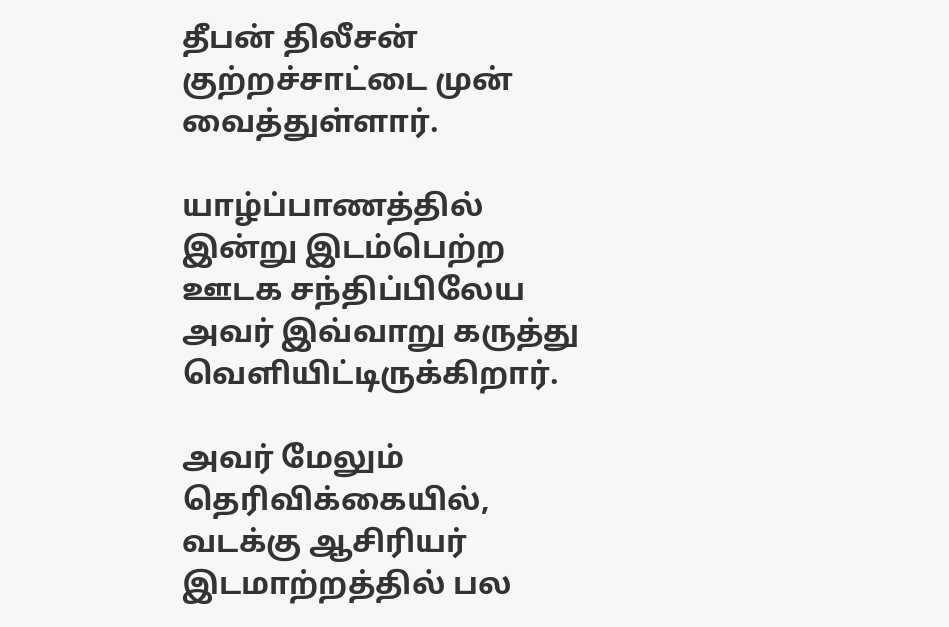தீபன் திலீசன் குற்றச்சாட்டை முன் வைத்துள்ளார்.

யாழ்ப்பாணத்தில் இன்று இடம்பெற்ற ஊடக சந்திப்பிலேய அவர் இவ்வாறு கருத்து வெளியிட்டிருக்கிறார்.

அவர் மேலும் தெரிவிக்கையில், வடக்கு ஆசிரியர் இடமாற்றத்தில் பல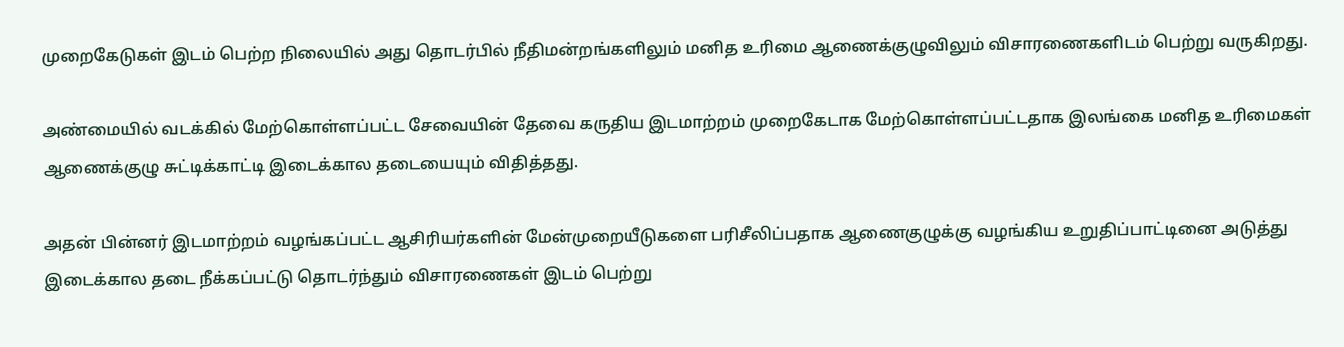முறைகேடுகள் இடம் பெற்ற நிலையில் அது தொடர்பில் நீதிமன்றங்களிலும் மனித உரிமை ஆணைக்குழுவிலும் விசாரணைகளிடம் பெற்று வருகிறது.

அண்மையில் வடக்கில் மேற்கொள்ளப்பட்ட சேவையின் தேவை கருதிய இடமாற்றம் முறைகேடாக மேற்கொள்ளப்பட்டதாக இலங்கை மனித உரிமைகள் ஆணைக்குழு சுட்டிக்காட்டி இடைக்கால தடையையும் விதித்தது.

அதன் பின்னர் இடமாற்றம் வழங்கப்பட்ட ஆசிரியர்களின் மேன்முறையீடுகளை பரிசீலிப்பதாக ஆணைகுழுக்கு வழங்கிய உறுதிப்பாட்டினை அடுத்து இடைக்கால தடை நீக்கப்பட்டு தொடர்ந்தும் விசாரணைகள் இடம் பெற்று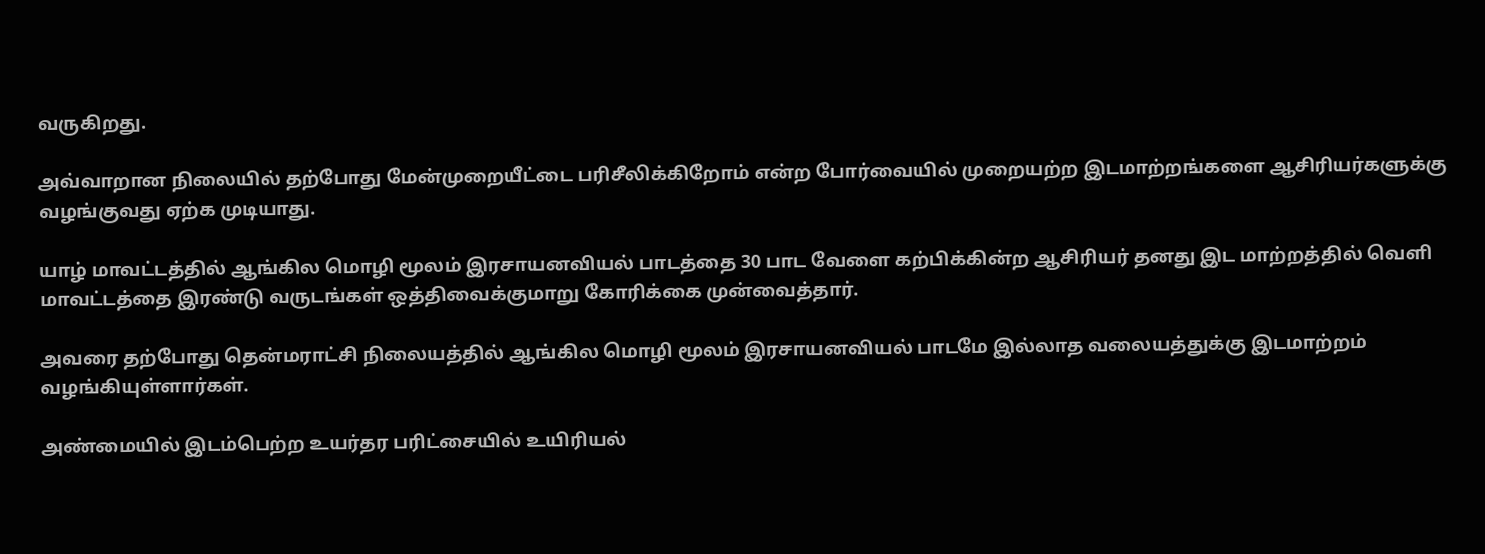வருகிறது.

அவ்வாறான நிலையில் தற்போது மேன்முறையீட்டை பரிசீலிக்கிறோம் என்ற போர்வையில் முறையற்ற இடமாற்றங்களை ஆசிரியர்களுக்கு வழங்குவது ஏற்க முடியாது.

யாழ் மாவட்டத்தில் ஆங்கில மொழி மூலம் இரசாயனவியல் பாடத்தை 30 பாட வேளை கற்பிக்கின்ற ஆசிரியர் தனது இட மாற்றத்தில் வெளி மாவட்டத்தை இரண்டு வருடங்கள் ஒத்திவைக்குமாறு கோரிக்கை முன்வைத்தார்.

அவரை தற்போது தென்மராட்சி நிலையத்தில் ஆங்கில மொழி மூலம் இரசாயனவியல் பாடமே இல்லாத வலையத்துக்கு இடமாற்றம் வழங்கியுள்ளார்கள்.

அண்மையில் இடம்பெற்ற உயர்தர பரிட்சையில் உயிரியல்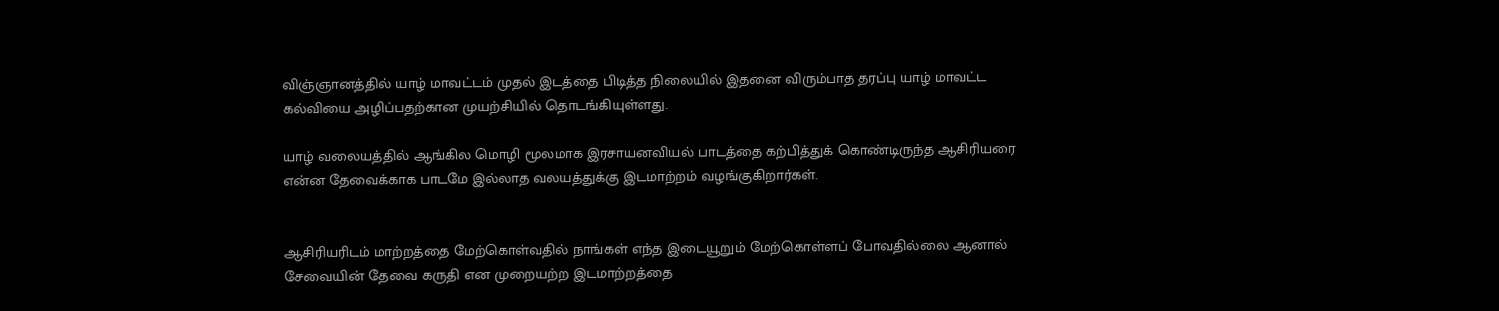விஞ்ஞானத்தில் யாழ் மாவட்டம் முதல் இடத்தை பிடித்த நிலையில் இதனை விரும்பாத தரப்பு யாழ் மாவட்ட கல்வியை அழிப்பதற்கான முயற்சியில் தொடங்கியுள்ளது.

யாழ் வலையத்தில் ஆங்கில மொழி மூலமாக இரசாயனவியல் பாடத்தை கற்பித்துக் கொண்டிருந்த ஆசிரியரை என்ன தேவைக்காக பாடமே இல்லாத வலயத்துக்கு இடமாற்றம் வழங்குகிறார்கள்.


ஆசிரியரிடம் மாற்றத்தை மேற்கொள்வதில் நாங்கள் எந்த இடையூறும் மேற்கொள்ளப் போவதில்லை ஆனால் சேவையின் தேவை கருதி என முறையற்ற இடமாற்றத்தை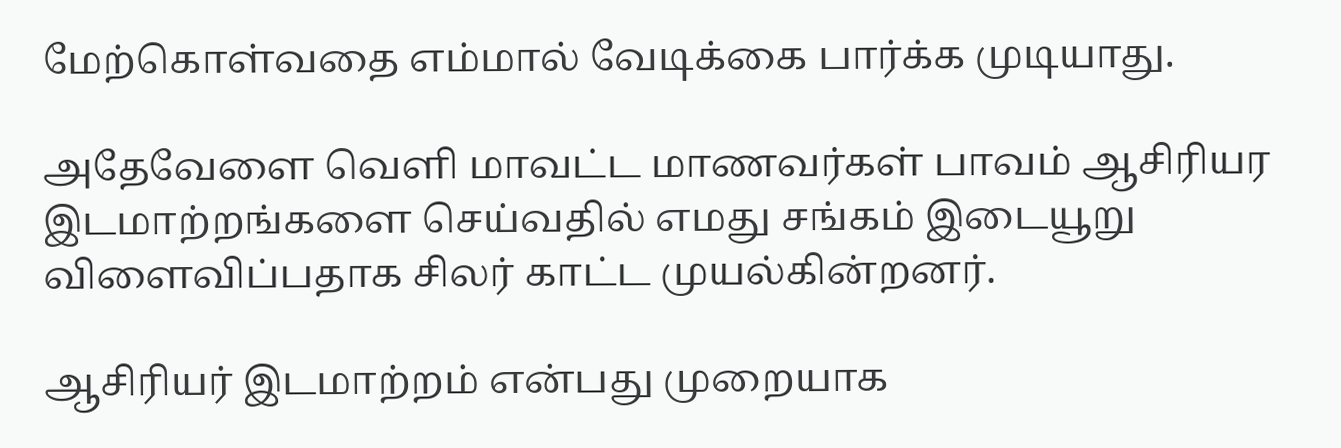மேற்கொள்வதை எம்மால் வேடிக்கை பார்க்க முடியாது.

அதேவேளை வெளி மாவட்ட மாணவர்கள் பாவம் ஆசிரியர இடமாற்றங்களை செய்வதில் எமது சங்கம் இடையூறு விளைவிப்பதாக சிலர் காட்ட முயல்கின்றனர்.

ஆசிரியர் இடமாற்றம் என்பது முறையாக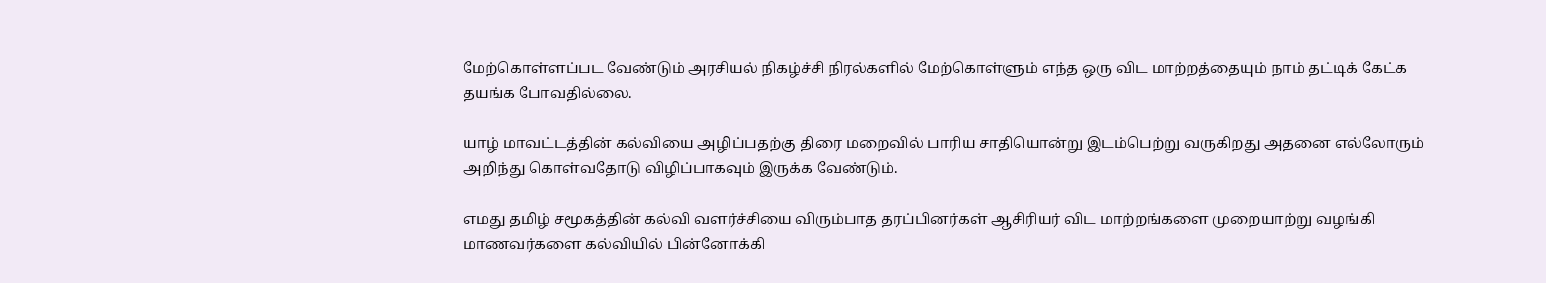மேற்கொள்ளப்பட வேண்டும் அரசியல் நிகழ்ச்சி நிரல்களில் மேற்கொள்ளும் எந்த ஒரு விட மாற்றத்தையும் நாம் தட்டிக் கேட்க தயங்க போவதில்லை.

யாழ் மாவட்டத்தின் கல்வியை அழிப்பதற்கு திரை மறைவில் பாரிய சாதியொன்று இடம்பெற்று வருகிறது அதனை எல்லோரும் அறிந்து கொள்வதோடு விழிப்பாகவும் இருக்க வேண்டும்.

எமது தமிழ் சமூகத்தின் கல்வி வளர்ச்சியை விரும்பாத தரப்பினர்கள் ஆசிரியர் விட மாற்றங்களை முறையாற்று வழங்கி மாணவர்களை கல்வியில் பின்னோக்கி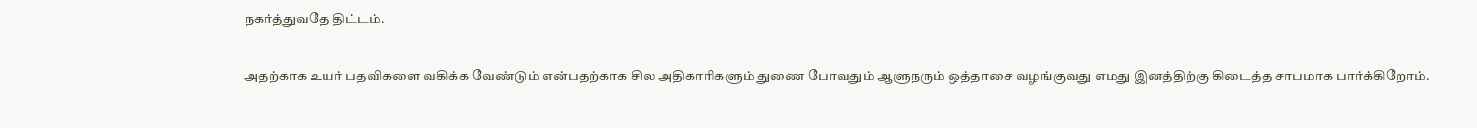நகர்த்துவதே திட்டம்.

அதற்காக உயர் பதவிகளை வகிக்க வேண்டும் என்பதற்காக சில அதிகாரிகளும் துணை போவதும் ஆளுநரும் ஒத்தாசை வழங்குவது எமது இனத்திற்கு கிடைத்த சாபமாக பார்க்கிறோம்.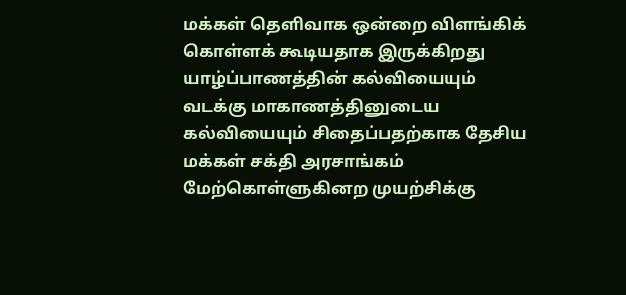மக்கள் தெளிவாக ஒன்றை விளங்கிக் கொள்ளக் கூடியதாக இருக்கிறது யாழ்ப்பாணத்தின் கல்வியையும் வடக்கு மாகாணத்தினுடைய கல்வியையும் சிதைப்பதற்காக தேசிய மக்கள் சக்தி அரசாங்கம் மேற்கொள்ளுகினற முயற்சிக்கு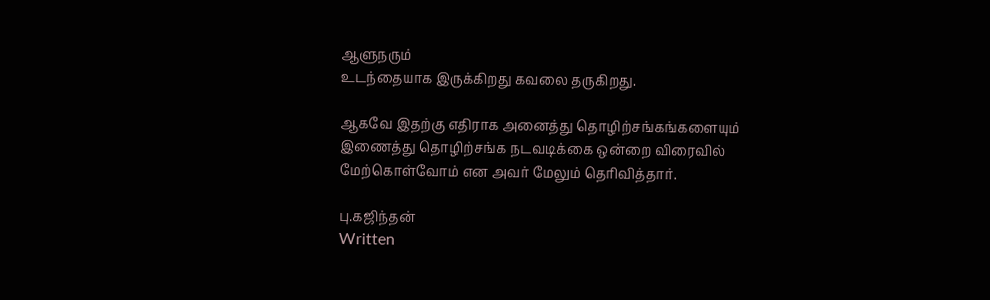ஆளுநரும்
உடந்தையாக இருக்கிறது கவலை தருகிறது.

ஆகவே இதற்கு எதிராக அனைத்து தொழிற்சங்கங்களையும் இணைத்து தொழிற்சங்க நடவடிக்கை ஒன்றை விரைவில் மேற்கொள்வோம் என அவர் மேலும் தெரிவித்தார்.

பு.கஜிந்தன்
Written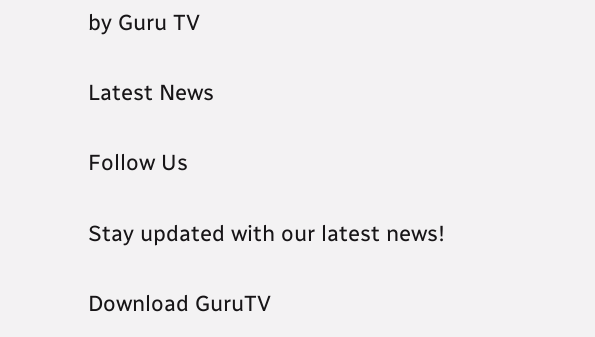by Guru TV

Latest News

Follow Us

Stay updated with our latest news!

Download GuruTV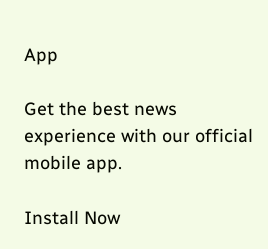App

Get the best news experience with our official mobile app.

Install Now